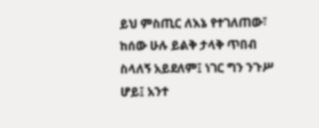ይህ ምስጢር ለእኔ የተገለጠው፣ ከሰው ሁሉ ይልቅ ታላቅ ጥበብ ስላለኝ አይደለም፤ ነገር ግን ንጉሥ ሆይ፤ አንተ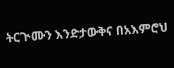ትርጒሙን እንድታውቅና በአእምሮህ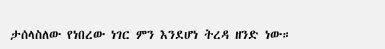ታሰላስለው የነበረው ነገር ምን እንደሆነ ትረዳ ዘንድ ነው።